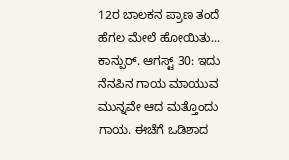12ರ ಬಾಲಕನ ಪ್ರಾಣ ತಂದೆ ಹೆಗಲ ಮೇಲೆ ಹೋಯಿತು...
ಕಾನ್ಪುರ್. ಆಗಸ್ಟ್ 30: ಇದು ನೆನಪಿನ ಗಾಯ ಮಾಯುವ ಮುನ್ನವೇ ಆದ ಮತ್ತೊಂದು ಗಾಯ. ಈಚೆಗೆ ಒಡಿಶಾದ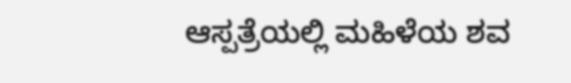ಆಸ್ಪತ್ರೆಯಲ್ಲಿ ಮಹಿಳೆಯ ಶವ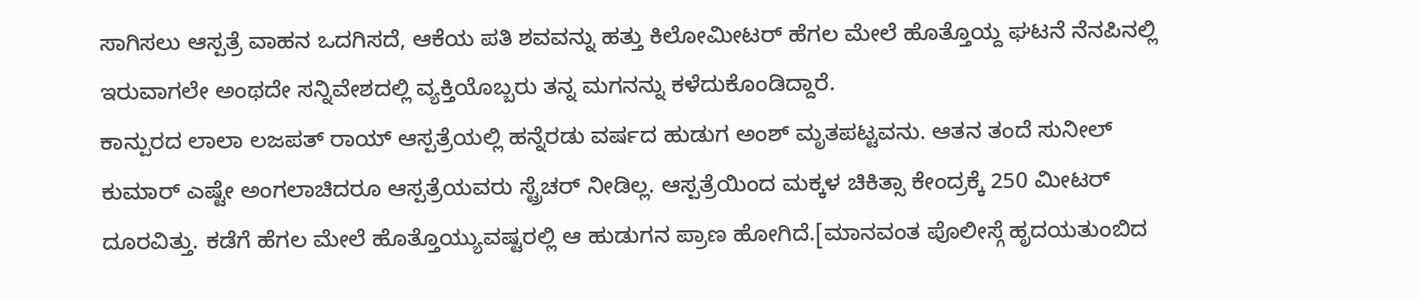ಸಾಗಿಸಲು ಆಸ್ಪತ್ರೆ ವಾಹನ ಒದಗಿಸದೆ, ಆಕೆಯ ಪತಿ ಶವವನ್ನು ಹತ್ತು ಕಿಲೋಮೀಟರ್ ಹೆಗಲ ಮೇಲೆ ಹೊತ್ತೊಯ್ದ ಘಟನೆ ನೆನಪಿನಲ್ಲಿ ಇರುವಾಗಲೇ ಅಂಥದೇ ಸನ್ನಿವೇಶದಲ್ಲಿ ವ್ಯಕ್ತಿಯೊಬ್ಬರು ತನ್ನ ಮಗನನ್ನು ಕಳೆದುಕೊಂಡಿದ್ದಾರೆ.
ಕಾನ್ಪುರದ ಲಾಲಾ ಲಜಪತ್ ರಾಯ್ ಆಸ್ಪತ್ರೆಯಲ್ಲಿ ಹನ್ನೆರಡು ವರ್ಷದ ಹುಡುಗ ಅಂಶ್ ಮೃತಪಟ್ಟವನು. ಆತನ ತಂದೆ ಸುನೀಲ್ ಕುಮಾರ್ ಎಷ್ಟೇ ಅಂಗಲಾಚಿದರೂ ಆಸ್ಪತ್ರೆಯವರು ಸ್ಟ್ರೆಚರ್ ನೀಡಿಲ್ಲ. ಆಸ್ಪತ್ರೆಯಿಂದ ಮಕ್ಕಳ ಚಿಕಿತ್ಸಾ ಕೇಂದ್ರಕ್ಕೆ 250 ಮೀಟರ್ ದೂರವಿತ್ತು. ಕಡೆಗೆ ಹೆಗಲ ಮೇಲೆ ಹೊತ್ತೊಯ್ಯುವಷ್ಟರಲ್ಲಿ ಆ ಹುಡುಗನ ಪ್ರಾಣ ಹೋಗಿದೆ.[ಮಾನವಂತ ಪೊಲೀಸ್ಗೆ ಹೃದಯತುಂಬಿದ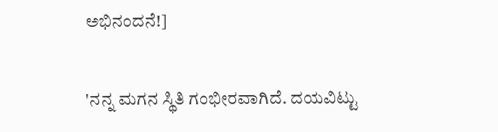ಅಭಿನಂದನೆ!]

'ನನ್ನ ಮಗನ ಸ್ಥಿತಿ ಗಂಭೀರವಾಗಿದೆ. ದಯವಿಟ್ಟು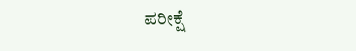ಪರೀಕ್ಷೆ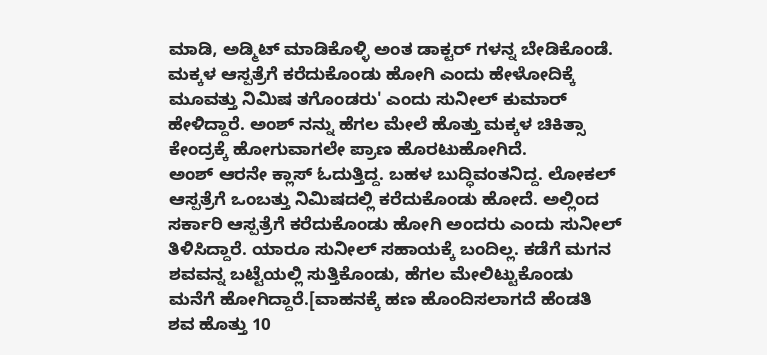ಮಾಡಿ, ಅಡ್ಮಿಟ್ ಮಾಡಿಕೊಳ್ಳಿ ಅಂತ ಡಾಕ್ಟರ್ ಗಳನ್ನ ಬೇಡಿಕೊಂಡೆ. ಮಕ್ಕಳ ಆಸ್ಪತ್ರೆಗೆ ಕರೆದುಕೊಂಡು ಹೋಗಿ ಎಂದು ಹೇಳೋದಿಕ್ಕೆ ಮೂವತ್ತು ನಿಮಿಷ ತಗೊಂಡರು' ಎಂದು ಸುನೀಲ್ ಕುಮಾರ್ ಹೇಳಿದ್ದಾರೆ. ಅಂಶ್ ನನ್ನು ಹೆಗಲ ಮೇಲೆ ಹೊತ್ತು ಮಕ್ಕಳ ಚಿಕಿತ್ಸಾ ಕೇಂದ್ರಕ್ಕೆ ಹೋಗುವಾಗಲೇ ಪ್ರಾಣ ಹೊರಟುಹೋಗಿದೆ.
ಅಂಶ್ ಆರನೇ ಕ್ಲಾಸ್ ಓದುತ್ತಿದ್ದ. ಬಹಳ ಬುದ್ಧಿವಂತನಿದ್ದ. ಲೋಕಲ್ ಆಸ್ಪತ್ರೆಗೆ ಒಂಬತ್ತು ನಿಮಿಷದಲ್ಲಿ ಕರೆದುಕೊಂಡು ಹೋದೆ. ಅಲ್ಲಿಂದ ಸರ್ಕಾರಿ ಆಸ್ಪತ್ರೆಗೆ ಕರೆದುಕೊಂಡು ಹೋಗಿ ಅಂದರು ಎಂದು ಸುನೀಲ್ ತಿಳಿಸಿದ್ದಾರೆ. ಯಾರೂ ಸುನೀಲ್ ಸಹಾಯಕ್ಕೆ ಬಂದಿಲ್ಲ. ಕಡೆಗೆ ಮಗನ ಶವವನ್ನ ಬಟ್ಟೆಯಲ್ಲಿ ಸುತ್ತಿಕೊಂಡು, ಹೆಗಲ ಮೇಲಿಟ್ಟುಕೊಂಡು ಮನೆಗೆ ಹೋಗಿದ್ದಾರೆ.[ವಾಹನಕ್ಕೆ ಹಣ ಹೊಂದಿಸಲಾಗದೆ ಹೆಂಡತಿ ಶವ ಹೊತ್ತು 10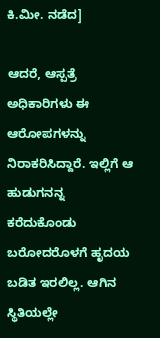ಕಿ.ಮೀ. ನಡೆದ]

ಆದರೆ, ಆಸ್ಪತ್ರೆ ಅಧಿಕಾರಿಗಳು ಈ ಆರೋಪಗಳನ್ನು ನಿರಾಕರಿಸಿದ್ದಾರೆ. ಇಲ್ಲಿಗೆ ಆ ಹುಡುಗನನ್ನ ಕರೆದುಕೊಂಡು ಬರೋದರೊಳಗೆ ಹೃದಯ ಬಡಿತ ಇರಲಿಲ್ಲ. ಆಗಿನ ಸ್ಥಿತಿಯಲ್ಲೇ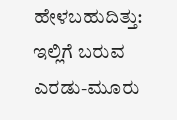ಹೇಳಬಹುದಿತ್ತು: ಇಲ್ಲಿಗೆ ಬರುವ ಎರಡು-ಮೂರು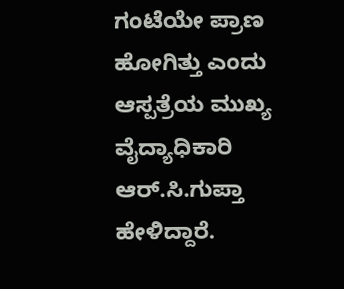ಗಂಟೆಯೇ ಪ್ರಾಣ ಹೋಗಿತ್ತು ಎಂದು ಆಸ್ಪತ್ರೆಯ ಮುಖ್ಯ ವೈದ್ಯಾಧಿಕಾರಿ ಆರ್.ಸಿ.ಗುಪ್ತಾ ಹೇಳಿದ್ದಾರೆ.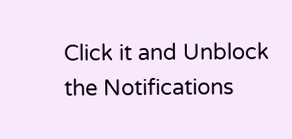Click it and Unblock the Notifications